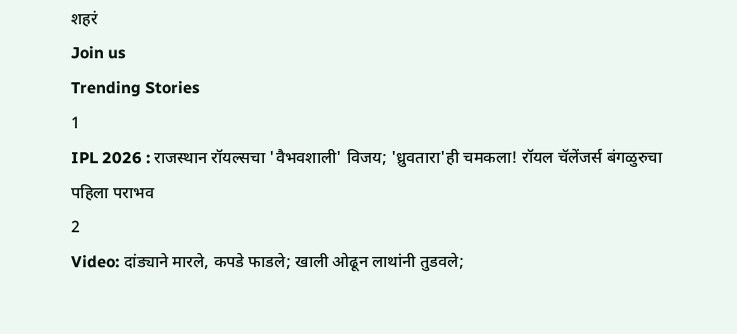शहरं
Join us
Trending Stories
1
IPL 2026 : राजस्थान रॉयल्सचा 'वैभवशाली' विजय; 'ध्रुवतारा'ही चमकला! रॉयल चॅलेंजर्स बंगळुरुचा पहिला पराभव
2
Video: दांड्याने मारले, कपडे फाडले; खाली ओढून लाथांनी तुडवले;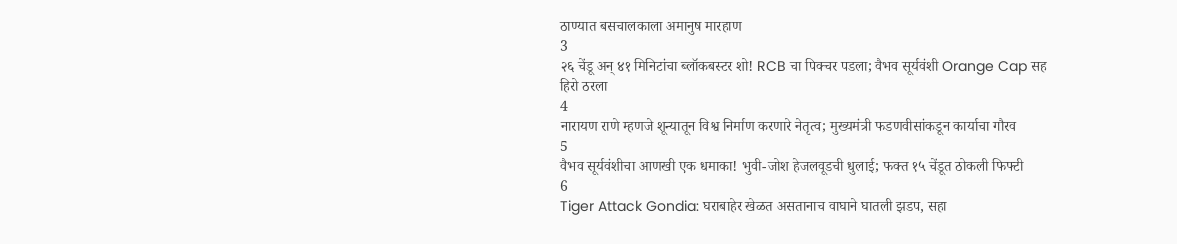ठाण्यात बसचालकाला अमानुष मारहाण
3
२६ चेंडू अन् ४१ मिनिटांचा ब्लॉकबस्टर शो! RCB चा पिक्चर पडला; वैभव सूर्यवंशी Orange Cap सह हिरो ठरला
4
नारायण राणे म्हणजे शून्यातून विश्व निर्माण करणारे नेतृत्व; मुख्यमंत्री फडणवीसांकडून कार्याचा गौरव
5
वैभव सूर्यवंशीचा आणखी एक धमाका! भुवी-जोश हेजलवूडची धुलाई; फक्त १५ चेंडूत ठोकली फिफ्टी
6
Tiger Attack Gondia: घराबाहेर खेळत असतानाच वाघाने घातली झडप, सहा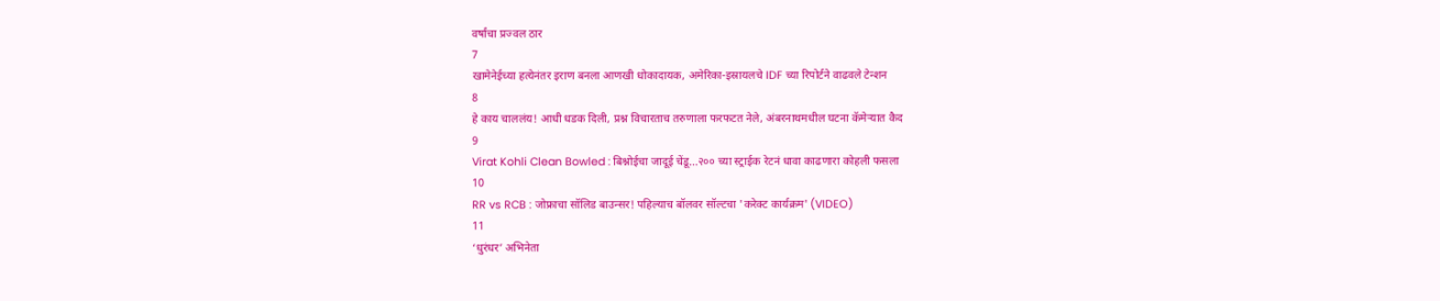वर्षांचा प्रज्वल ठार
7
खामेनेईच्या हत्येनंतर इराण बनला आणखी धोकादायक, अमेरिका-इस्रायलचे IDF च्या रिपोर्टने वाढवले टेन्शन
8
हे काय चाललंय! आधी धडक दिली, प्रश्न विचारताच तरुणाला फरफटत नेले, अंबरनाथमधील घटना कॅमेऱ्यात कैद
9
Virat Kohli Clean Bowled : बिश्नोईचा जादूई चेंडू...२०० च्या स्ट्राईक रेटनं धावा काढणारा कोहली फसला
10
RR vs RCB : जोफ्राचा सॉलिड बाउन्सर! पहिल्याच बॉलवर सॉल्टचा 'करेक्ट कार्यक्रम' (VIDEO)
11
‘धुरंधर’ अभिनेता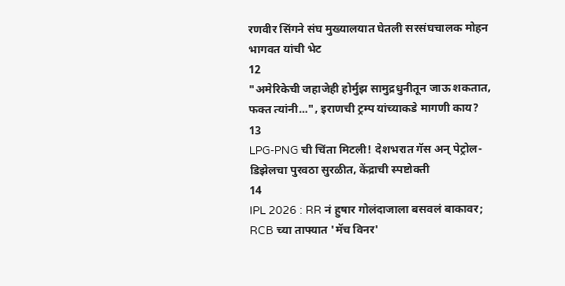रणवीर सिंगने संघ मुख्यालयात घेतली सरसंघचालक मोहन भागवत यांची भेट
12
"अमेरिकेची जहाजेही होर्मुझ सामुद्रधुनीतून जाऊ शकतात, फक्त त्यांनी...", इराणची ट्रम्प यांच्याकडे मागणी काय?
13
LPG-PNG ची चिंता मिटली! देशभरात गॅस अन् पेट्रोल-डिझेलचा पुरवठा सुरळीत, केंद्राची स्पष्टोक्ती
14
IPL 2026 : RR नं हुषार गोलंदाजाला बसवलं बाकावर; RCB च्या ताफ्यात 'मॅच विनर'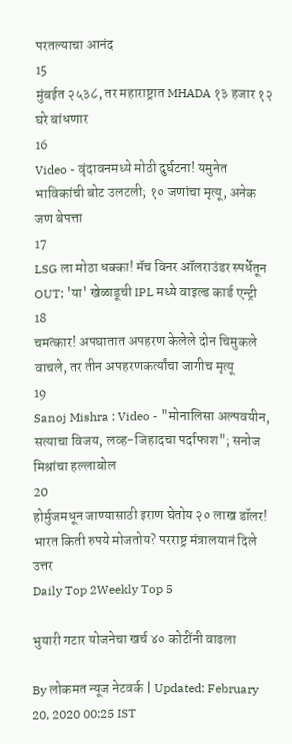परतल्याचा आनंद
15
मुंबईत २५३८, तर महाराष्ट्रात MHADA १३ हजार १२ घरे बांधणार
16
Video - वृंदावनमध्ये मोठी दुर्घटना! यमुनेत भाविकांची बोट उलटली; १० जणांचा मृत्यू, अनेक जण बेपत्ता
17
LSG ला मोठा धक्का! मॅच विनर ऑलराउंडर स्पर्धेतून OUT; 'या' खेळाडूची IPL मध्ये वाइल्ड कार्ड एन्ट्री
18
चमत्कार! अपघातात अपहरण केलेले दोन चिमुकले वाचले, तर तीन अपहरणकर्त्यांचा जागीच मृत्यू
19
Sanoj Mishra : Video - "मोनालिसा अल्पवयीन, सत्याचा विजय, लव्ह-जिहादचा पर्दाफाश"; सनोज मिश्रांचा हल्लाबोल
20
होर्मुजमधून जाण्यासाठी इराण घेतोय २० लाख डॉलर! भारत किती रुपये मोजतोय? परराष्ट्र मंत्रालयानं दिले उत्तर
Daily Top 2Weekly Top 5

भुयारी गटार योजनेचा खर्च ४० कोटींनी वाढला

By लोकमत न्यूज नेटवर्क | Updated: February 20, 2020 00:25 IST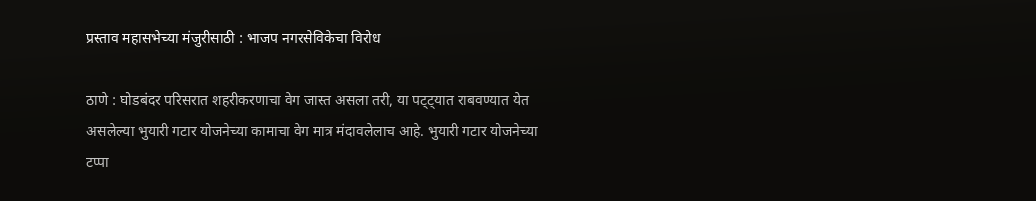प्रस्ताव महासभेच्या मंजुरीसाठी : भाजप नगरसेविकेचा विरोध

ठाणे : घोडबंदर परिसरात शहरीकरणाचा वेग जास्त असला तरी, या पट्ट्यात राबवण्यात येत असलेल्या भुयारी गटार योजनेच्या कामाचा वेग मात्र मंदावलेलाच आहे. भुयारी गटार योजनेच्या टप्पा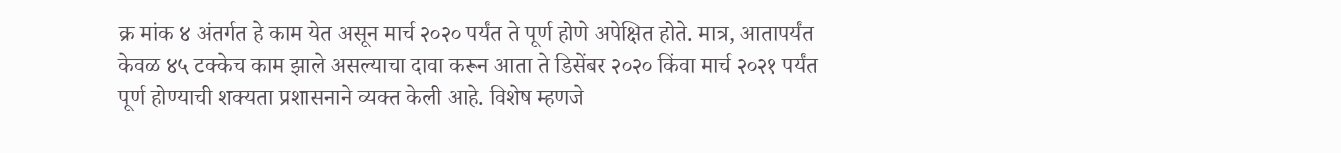क्र मांक ४ अंतर्गत हे काम येत असून मार्च २०२० पर्यंत ते पूर्ण होणे अपेक्षित होते. मात्र, आतापर्यंत केवळ ४५ टक्केच काम झाले असल्याचा दावा करून आता ते डिसेंबर २०२० किंवा मार्च २०२१ पर्यंत पूर्ण होण्याची शक्यता प्रशासनाने व्यक्त केली आहे. विशेष म्हणजे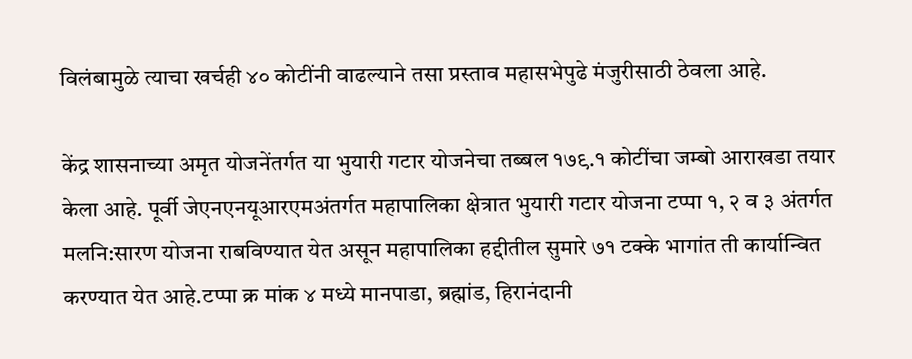विलंबामुळे त्याचा खर्चही ४० कोटींनी वाढल्याने तसा प्रस्ताव महासभेपुढे मंजुरीसाठी ठेवला आहे.

केंद्र शासनाच्या अमृत योजनेंतर्गत या भुयारी गटार योजनेचा तब्बल १७९.१ कोटींचा जम्बो आराखडा तयार केला आहे. पूर्वी जेएनएनयूआरएमअंतर्गत महापालिका क्षेत्रात भुयारी गटार योजना टप्पा १, २ व ३ अंतर्गत मलनि:सारण योजना राबविण्यात येत असून महापालिका हद्दीतील सुमारे ७१ टक्के भागांत ती कार्यान्वित करण्यात येत आहे.टप्पा क्र मांक ४ मध्ये मानपाडा, ब्रह्मांड, हिरानंदानी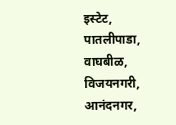इस्टेट, पातलीपाडा, वाघबीळ, विजयनगरी, आनंदनगर,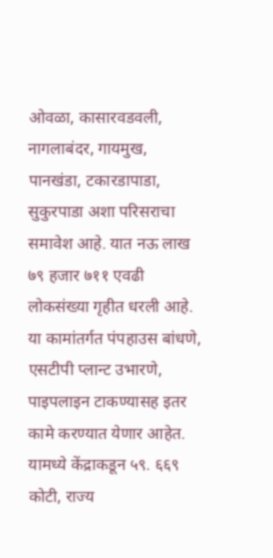ओवळा, कासारवडवली, नागलाबंदर, गायमुख, पानखंडा, टकारडापाडा, सुकुरपाडा अशा परिसराचा समावेश आहे. यात नऊ लाख ७९ हजार ७११ एवढी लोकसंख्या गृहीत धरली आहे. या कामांतर्गत पंपहाउस बांधणे, एसटीपी प्लान्ट उभारणे, पाइपलाइन टाकण्यासह इतर कामे करण्यात येणार आहेत. यामध्ये केंद्राकडून ५९. ६६९ कोटी, राज्य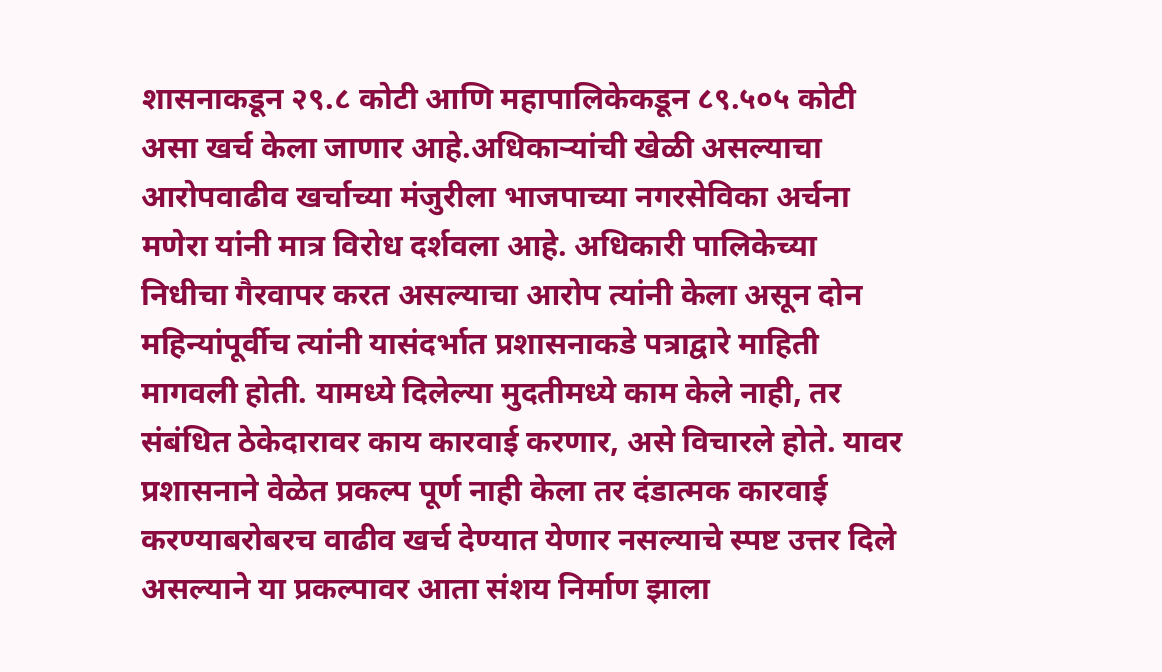शासनाकडून २९.८ कोटी आणि महापालिकेकडून ८९.५०५ कोटी असा खर्च केला जाणार आहे.अधिकाऱ्यांची खेळी असल्याचा आरोपवाढीव खर्चाच्या मंजुरीला भाजपाच्या नगरसेविका अर्चना मणेरा यांनी मात्र विरोध दर्शवला आहे. अधिकारी पालिकेच्या निधीचा गैरवापर करत असल्याचा आरोप त्यांनी केला असून दोन महिन्यांपूर्वीच त्यांनी यासंदर्भात प्रशासनाकडे पत्राद्वारे माहिती मागवली होती. यामध्ये दिलेल्या मुदतीमध्ये काम केले नाही, तर संबंधित ठेकेदारावर काय कारवाई करणार, असे विचारले होते. यावर प्रशासनाने वेळेत प्रकल्प पूर्ण नाही केला तर दंडात्मक कारवाई करण्याबरोबरच वाढीव खर्च देण्यात येणार नसल्याचे स्पष्ट उत्तर दिले असल्याने या प्रकल्पावर आता संशय निर्माण झाला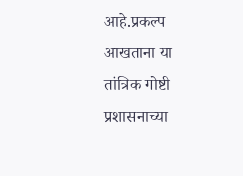आहे.प्रकल्प आखताना या तांत्रिक गोष्टी प्रशासनाच्या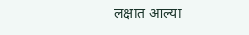लक्षात आल्या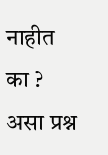नाहीत का ? असा प्रश्न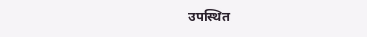उपस्थित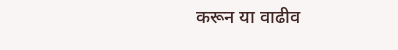करून या वाढीव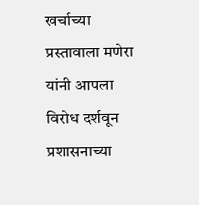खर्चाच्या प्रस्तावाला मणेरा यांनी आपला विरोध दर्शवून प्रशासनाच्या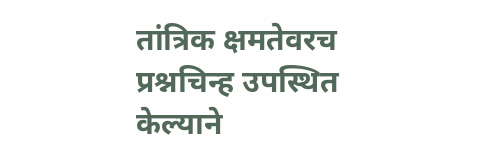तांत्रिक क्षमतेवरच प्रश्नचिन्ह उपस्थित केल्याने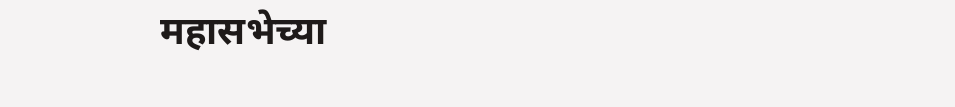महासभेच्या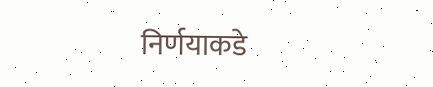निर्णयाकडे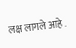लक्ष लागले आहे .